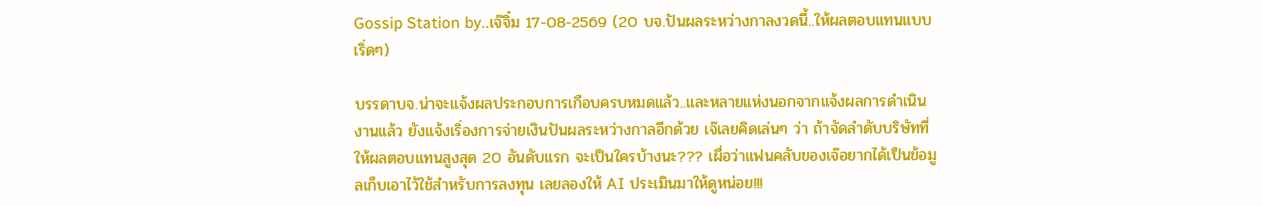Gossip Station by..เจ๊จิ๋ม 17-08-2569 (20 บจ.ปันผลระหว่างกาลงวดนี้..ให้ผลตอบแทนแบบเริ่ดๆ)

บรรดาบจ.น่าจะแจ้งผลประกอบการเกือบครบหมดแล้ว..และหลายแห่งนอกจากแจ้งผลการดำเนินงานแล้ว ยังแจ้งเริ่องการจ่ายเงินปันผลระหว่างกาลอีกด้วย เจ๊เลยคิดเล่นๆ ว่า ถ้าจัดลำดับบริษัทที่ให้ผลตอบแทนสูงสุด 20 อันดับแรก จะเป็นใครบ้างนะ??? เผื่อว่าแฟนคลับของเจ๊อยากได้เป็นข้อมูลเก็บเอาไว้ใช้สำหรับการลงทุน เลยลองให้ AI ประเมินมาให้ดูหน่อย!!!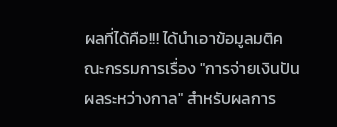ผลที่ได้คือ!!! ได้นำเอาข้อมูลมติคณะกรรมการเรื่อง "การจ่ายเงินปันผลระหว่างกาล" สำหรับผลการ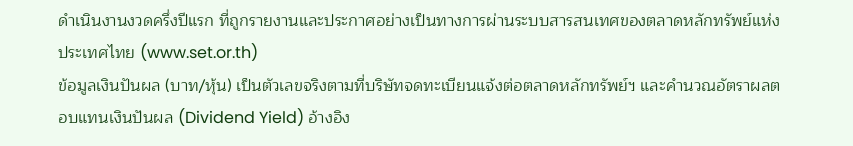ดำเนินงานงวดครึ่งปีแรก ที่ถูกรายงานและประกาศอย่างเป็นทางการผ่านระบบสารสนเทศของตลาดหลักทรัพย์แห่งประเทศไทย (www.set.or.th)
ข้อมูลเงินปันผล (บาท/หุ้น) เป็นตัวเลขจริงตามที่บริษัทจดทะเบียนแจ้งต่อตลาดหลักทรัพย์ฯ และคำนวณอัตราผลตอบแทนเงินปันผล (Dividend Yield) อ้างอิง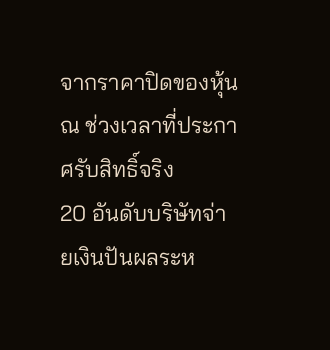จากราคาปิดของหุ้น ณ ช่วงเวลาที่ประกาศรับสิทธิ์จริง
20 อันดับบริษัทจ่ายเงินปันผลระห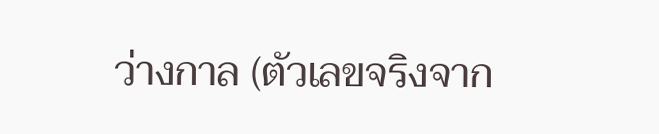ว่างกาล (ตัวเลขจริงจาก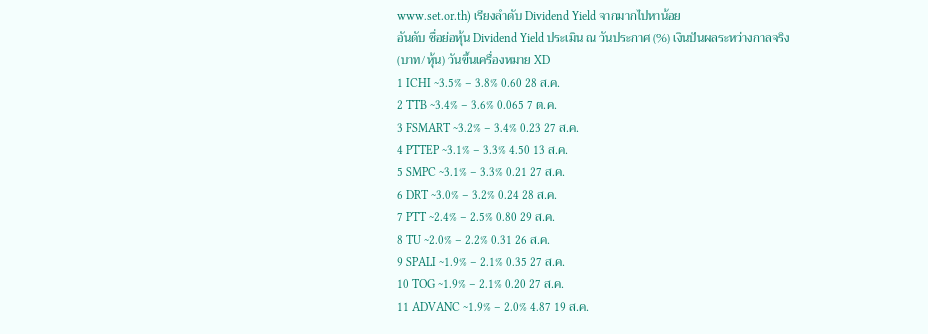www.set.or.th) เรียงลำดับ Dividend Yield จากมากไปหาน้อย
อันดับ ชื่อย่อหุ้น Dividend Yield ประเมิน ณ วันประกาศ (%) เงินปันผลระหว่างกาลจริง (บาท/หุ้น) วันขึ้นเครื่องหมาย XD
1 ICHI ~3.5% – 3.8% 0.60 28 ส.ค.
2 TTB ~3.4% – 3.6% 0.065 7 ต.ค.
3 FSMART ~3.2% – 3.4% 0.23 27 ส.ค.
4 PTTEP ~3.1% – 3.3% 4.50 13 ส.ค.
5 SMPC ~3.1% – 3.3% 0.21 27 ส.ค.
6 DRT ~3.0% – 3.2% 0.24 28 ส.ค.
7 PTT ~2.4% – 2.5% 0.80 29 ส.ค.
8 TU ~2.0% – 2.2% 0.31 26 ส.ค.
9 SPALI ~1.9% – 2.1% 0.35 27 ส.ค.
10 TOG ~1.9% – 2.1% 0.20 27 ส.ค.
11 ADVANC ~1.9% – 2.0% 4.87 19 ส.ค.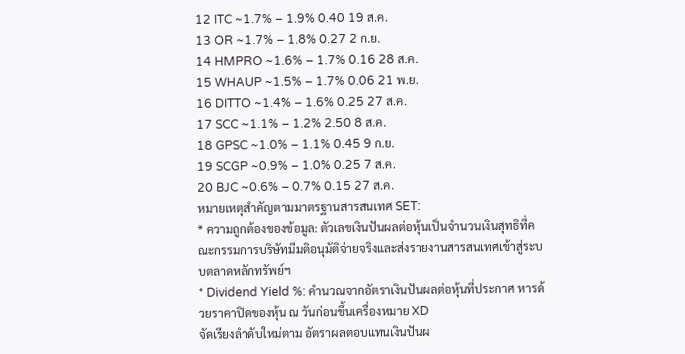12 ITC ~1.7% – 1.9% 0.40 19 ส.ค.
13 OR ~1.7% – 1.8% 0.27 2 ก.ย.
14 HMPRO ~1.6% – 1.7% 0.16 28 ส.ค.
15 WHAUP ~1.5% – 1.7% 0.06 21 พ.ย.
16 DITTO ~1.4% – 1.6% 0.25 27 ส.ค.
17 SCC ~1.1% – 1.2% 2.50 8 ส.ค.
18 GPSC ~1.0% – 1.1% 0.45 9 ก.ย.
19 SCGP ~0.9% – 1.0% 0.25 7 ส.ค.
20 BJC ~0.6% – 0.7% 0.15 27 ส.ค.
หมายเหตุสำคัญตามมาตรฐานสารสนเทศ SET:
* ความถูกต้องของข้อมูล: ตัวเลขเงินปันผลต่อหุ้นเป็นจำนวนเงินสุทธิที่คณะกรรมการบริษัทมีมติอนุมัติจ่ายจริงและส่งรายงานสารสนเทศเข้าสู่ระบบตลาดหลักทรัพย์ฯ
* Dividend Yield %: คำนวณจากอัตราเงินปันผลต่อหุ้นที่ประกาศ หารด้วยราคาปิดของหุ้น ณ วันก่อนขึ้นเครื่องหมาย XD
จัดเรียงลำดับใหม่ตาม อัตราผลตอบแทนเงินปันผ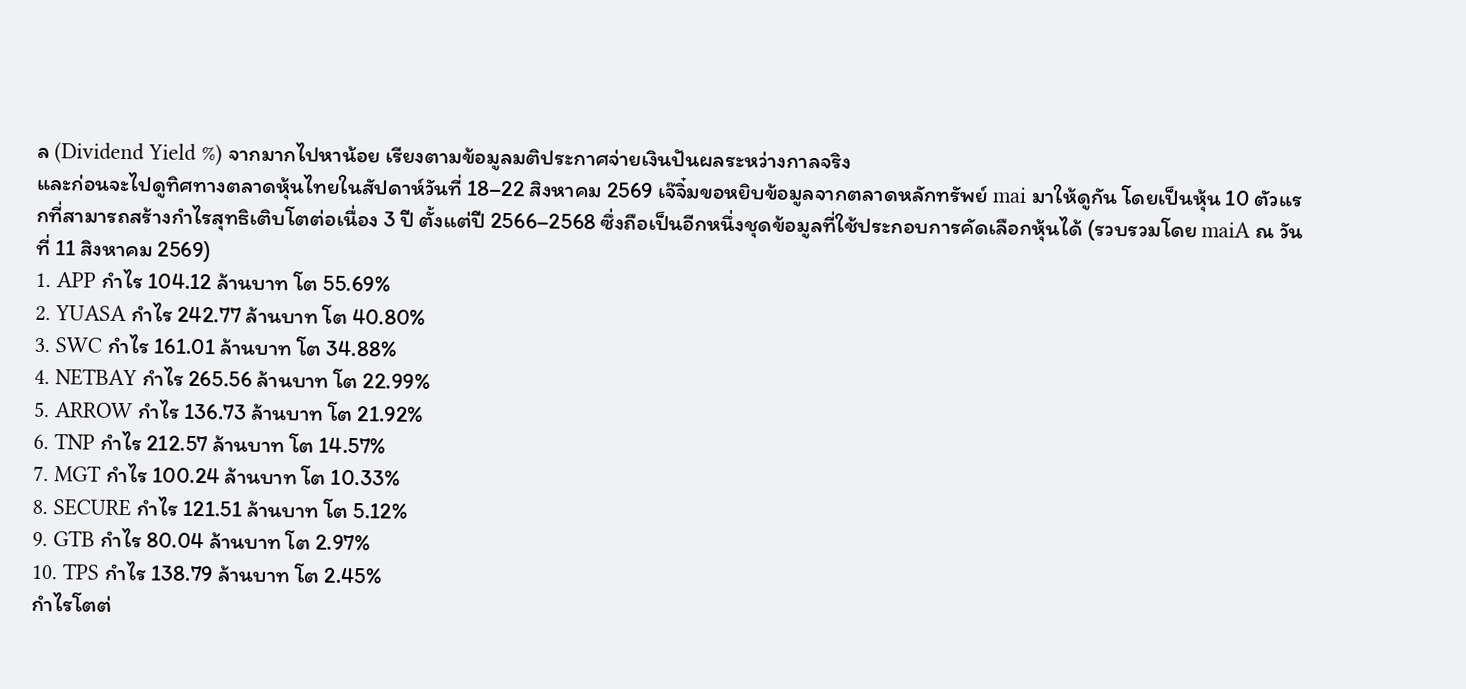ล (Dividend Yield %) จากมากไปหาน้อย เรียงตามข้อมูลมติประกาศจ่ายเงินปันผลระหว่างกาลจริง
และก่อนจะไปดูทิศทางตลาดหุ้นไทยในสัปดาห์วันที่ 18–22 สิงหาคม 2569 เจ๊จิ๋มขอหยิบข้อมูลจากตลาดหลักทรัพย์ mai มาให้ดูกัน โดยเป็นหุ้น 10 ตัวแรกที่สามารถสร้างกำไรสุทธิเติบโตต่อเนื่อง 3 ปี ตั้งแต่ปี 2566–2568 ซึ่งถือเป็นอีกหนึ่งชุดข้อมูลที่ใช้ประกอบการคัดเลือกหุ้นได้ (รวบรวมโดย maiA ณ วันที่ 11 สิงหาคม 2569)
1. APP กำไร 104.12 ล้านบาท โต 55.69%
2. YUASA กำไร 242.77 ล้านบาท โต 40.80%
3. SWC กำไร 161.01 ล้านบาท โต 34.88%
4. NETBAY กำไร 265.56 ล้านบาท โต 22.99%
5. ARROW กำไร 136.73 ล้านบาท โต 21.92%
6. TNP กำไร 212.57 ล้านบาท โต 14.57%
7. MGT กำไร 100.24 ล้านบาท โต 10.33%
8. SECURE กำไร 121.51 ล้านบาท โต 5.12%
9. GTB กำไร 80.04 ล้านบาท โต 2.97%
10. TPS กำไร 138.79 ล้านบาท โต 2.45%
กำไรโตต่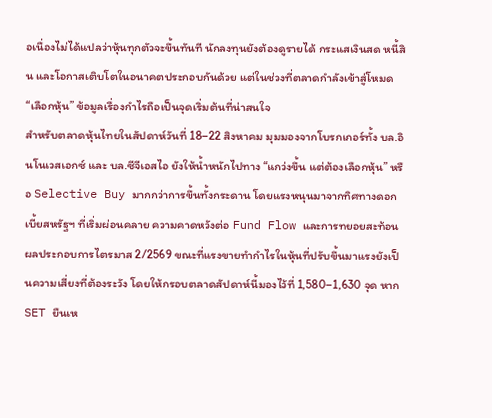อเนื่องไม่ได้แปลว่าหุ้นทุกตัวจะขึ้นทันที นักลงทุนยังต้องดูรายได้ กระแสเงินสด หนี้สิน และโอกาสเติบโตในอนาคตประกอบกันด้วย แต่ในช่วงที่ตลาดกำลังเข้าสู่โหมด “เลือกหุ้น” ข้อมูลเรื่องกำไรถือเป็นจุดเริ่มต้นที่น่าสนใจ
สำหรับตลาดหุ้นไทยในสัปดาห์วันที่ 18–22 สิงหาคม มุมมองจากโบรกเกอร์ทั้ง บล.อินโนเวสเอกซ์ และ บล.ซีจีเอสไอ ยังให้น้ำหนักไปทาง “แกว่งขึ้น แต่ต้องเลือกหุ้น” หรือ Selective Buy มากกว่าการขึ้นทั้งกระดาน โดยแรงหนุนมาจากทิศทางดอกเบี้ยสหรัฐฯ ที่เริ่มผ่อนคลาย ความคาดหวังต่อ Fund Flow และการทยอยสะท้อนผลประกอบการไตรมาส 2/2569 ขณะที่แรงขายทำกำไรในหุ้นที่ปรับขึ้นมาแรงยังเป็นความเสี่ยงที่ต้องระวัง โดยให้กรอบตลาดสัปดาห์นี้มองไว้ที่ 1,580–1,630 จุด หาก SET ยืนเห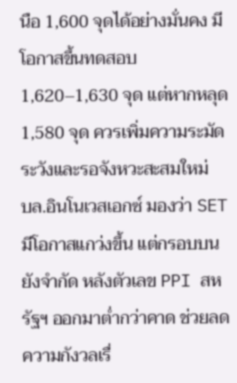นือ 1,600 จุดได้อย่างมั่นคง มีโอกาสขึ้นทดสอบ 1,620–1,630 จุด แต่หากหลุด 1,580 จุด ควรเพิ่มความระมัดระวังและรอจังหวะสะสมใหม่
บล.อินโนเวสเอกซ์ มองว่า SET มีโอกาสแกว่งขึ้น แต่กรอบบนยังจำกัด หลังตัวเลข PPI สหรัฐฯ ออกมาต่ำกว่าคาด ช่วยลดความกังวลเรื่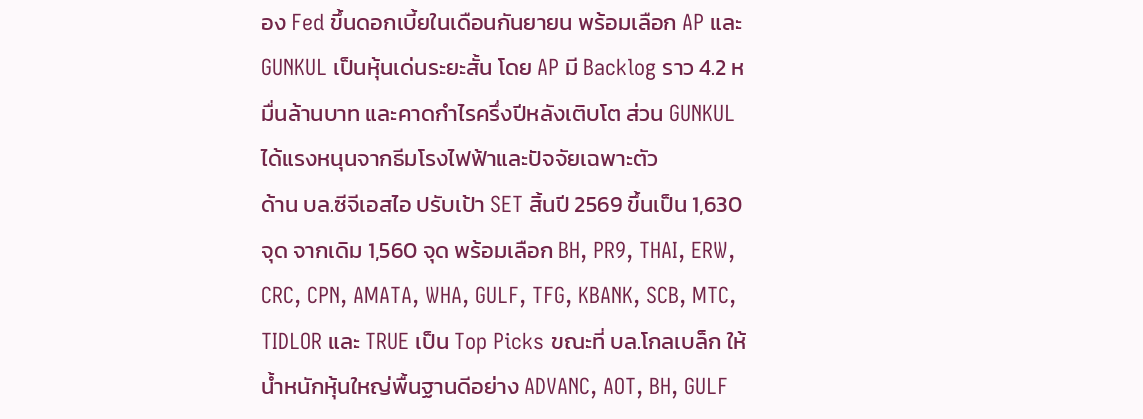อง Fed ขึ้นดอกเบี้ยในเดือนกันยายน พร้อมเลือก AP และ GUNKUL เป็นหุ้นเด่นระยะสั้น โดย AP มี Backlog ราว 4.2 หมื่นล้านบาท และคาดกำไรครึ่งปีหลังเติบโต ส่วน GUNKUL ได้แรงหนุนจากธีมโรงไฟฟ้าและปัจจัยเฉพาะตัว
ด้าน บล.ซีจีเอสไอ ปรับเป้า SET สิ้นปี 2569 ขึ้นเป็น 1,630 จุด จากเดิม 1,560 จุด พร้อมเลือก BH, PR9, THAI, ERW, CRC, CPN, AMATA, WHA, GULF, TFG, KBANK, SCB, MTC, TIDLOR และ TRUE เป็น Top Picks ขณะที่ บล.โกลเบล็ก ให้น้ำหนักหุ้นใหญ่พื้นฐานดีอย่าง ADVANC, AOT, BH, GULF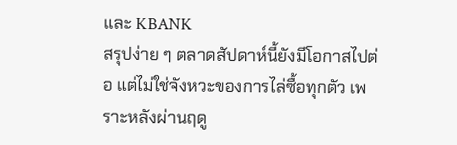และ KBANK
สรุปง่าย ๆ ตลาดสัปดาห์นี้ยังมีโอกาสไปต่อ แต่ไม่ใช่จังหวะของการไล่ซื้อทุกตัว เพราะหลังผ่านฤดู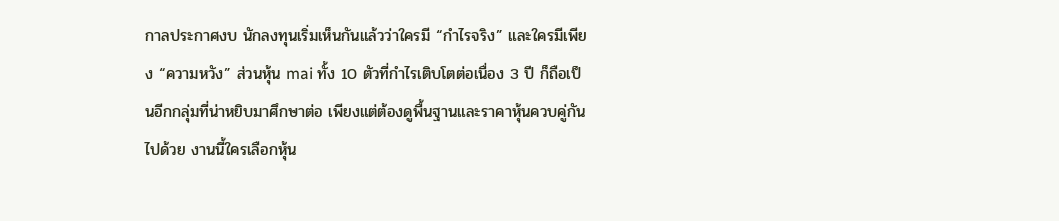กาลประกาศงบ นักลงทุนเริ่มเห็นกันแล้วว่าใครมี “กำไรจริง” และใครมีเพียง “ความหวัง” ส่วนหุ้น mai ทั้ง 10 ตัวที่กำไรเติบโตต่อเนื่อง 3 ปี ก็ถือเป็นอีกกลุ่มที่น่าหยิบมาศึกษาต่อ เพียงแต่ต้องดูพื้นฐานและราคาหุ้นควบคู่กันไปด้วย งานนี้ใครเลือกหุ้น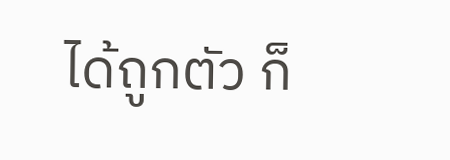ได้ถูกตัว ก็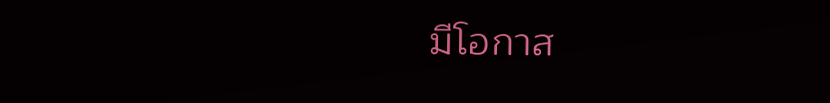มีโอกาส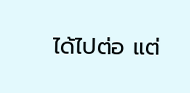ได้ไปต่อ แต่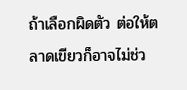ถ้าเลือกผิดตัว ต่อให้ตลาดเขียวก็อาจไม่ช่ว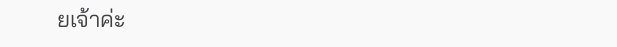ยเจ้าค่ะ